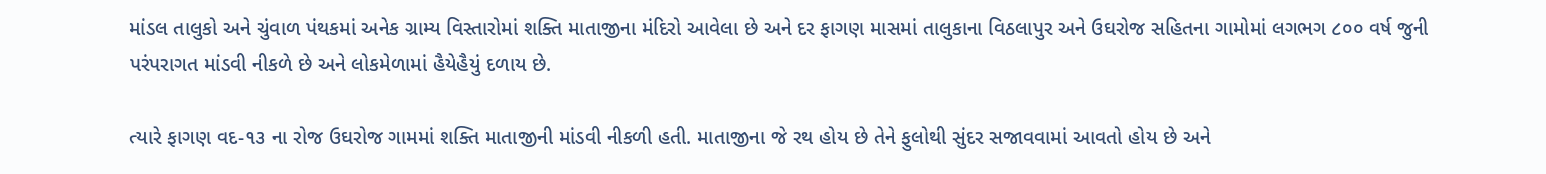માંડલ તાલુકો અને ચુંવાળ પંથકમાં અનેક ગ્રામ્ય વિસ્તારોમાં શક્તિ માતાજીના મંદિરો આવેલા છે અને દર ફાગણ માસમાં તાલુકાના વિઠલાપુર અને ઉઘરોજ સહિતના ગામોમાં લગભગ ૮૦૦ વર્ષ જુની પરંપરાગત માંડવી નીકળે છે અને લોકમેળામાં હૈયેહૈયું દળાય છે.

ત્યારે ફાગણ વદ-૧૩ ના રોજ ઉઘરોજ ગામમાં શક્તિ માતાજીની માંડવી નીકળી હતી. માતાજીના જે રથ હોય છે તેને ફુલોથી સુંદર સજાવવામાં આવતો હોય છે અને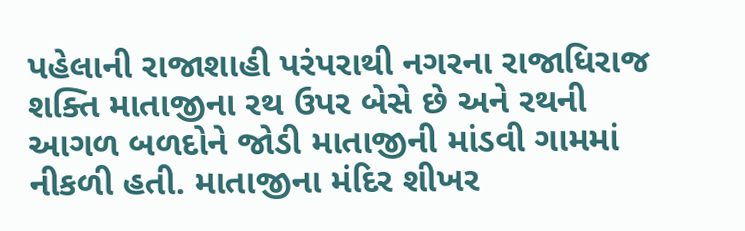પહેલાની રાજાશાહી પરંપરાથી નગરના રાજાધિરાજ શક્તિ માતાજીના રથ ઉપર બેસે છે અને રથની આગળ બળદોને જોડી માતાજીની માંડવી ગામમાં નીકળી હતી. માતાજીના મંદિર શીખર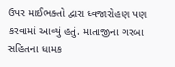ઉપર માઈભક્તો દ્વારા ધ્વજારોહણ પણ કરવામાં આવ્યું હતું. માતાજીના ગરબા સહિતના ધામક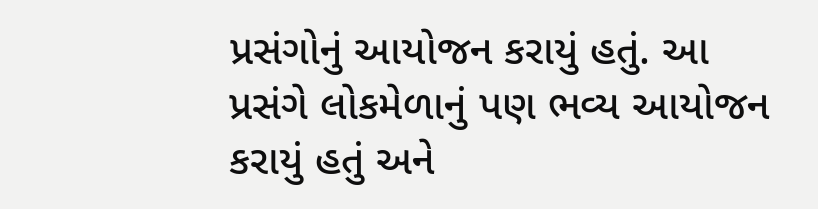પ્રસંગોનું આયોજન કરાયું હતું. આ પ્રસંગે લોકમેળાનું પણ ભવ્ય આયોજન કરાયું હતું અને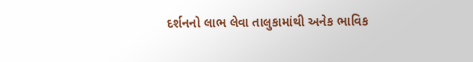દર્શનનો લાભ લેવા તાલુકામાંથી અનેક ભાવિક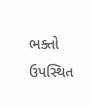ભક્તો ઉપસ્થિત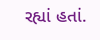રહ્યાં હતાં.